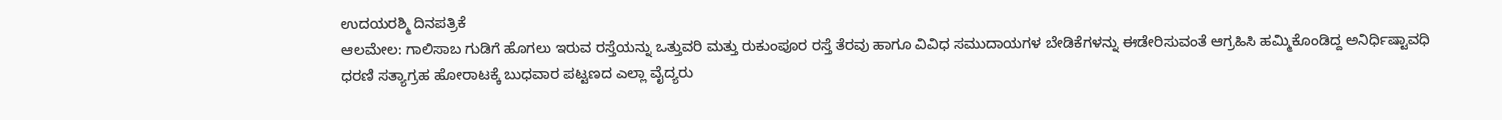ಉದಯರಶ್ಮಿ ದಿನಪತ್ರಿಕೆ
ಆಲಮೇಲ: ಗಾಲಿಸಾಬ ಗುಡಿಗೆ ಹೊಗಲು ಇರುವ ರಸ್ತೆಯನ್ನು ಒತ್ತುವರಿ ಮತ್ತು ರುಕುಂಪೂರ ರಸ್ತೆ ತೆರವು ಹಾಗೂ ವಿವಿಧ ಸಮುದಾಯಗಳ ಬೇಡಿಕೆಗಳನ್ನು ಈಡೇರಿಸುವಂತೆ ಆಗ್ರಹಿಸಿ ಹಮ್ಮಿಕೊಂಡಿದ್ದ ಅನಿರ್ಧಿಷ್ಟಾವಧಿ ಧರಣಿ ಸತ್ಯಾಗ್ರಹ ಹೋರಾಟಕ್ಕೆ ಬುಧವಾರ ಪಟ್ಟಣದ ಎಲ್ಲಾ ವೈದ್ಯರು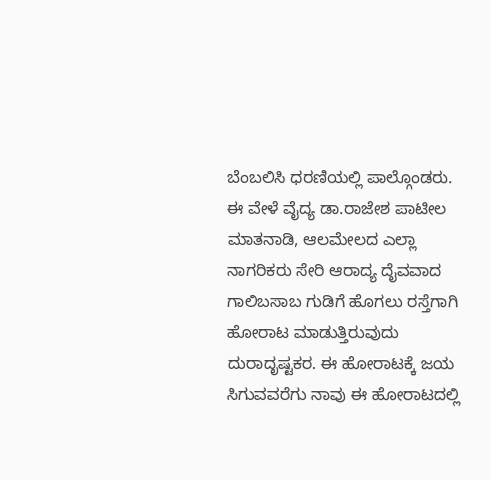ಬೆಂಬಲಿಸಿ ಧರಣಿಯಲ್ಲಿ ಪಾಲ್ಗೊಂಡರು.
ಈ ವೇಳೆ ವೈದ್ಯ ಡಾ.ರಾಜೇಶ ಪಾಟೀಲ ಮಾತನಾಡಿ, ಆಲಮೇಲದ ಎಲ್ಲಾ ನಾಗರಿಕರು ಸೇರಿ ಆರಾದ್ಯ ದೈವವಾದ ಗಾಲಿಬಸಾಬ ಗುಡಿಗೆ ಹೊಗಲು ರಸ್ತೆಗಾಗಿ ಹೋರಾಟ ಮಾಡುತ್ತಿರುವುದು ದುರಾದೃಷ್ಟಕರ. ಈ ಹೋರಾಟಕ್ಕೆ ಜಯ ಸಿಗುವವರೆಗು ನಾವು ಈ ಹೋರಾಟದಲ್ಲಿ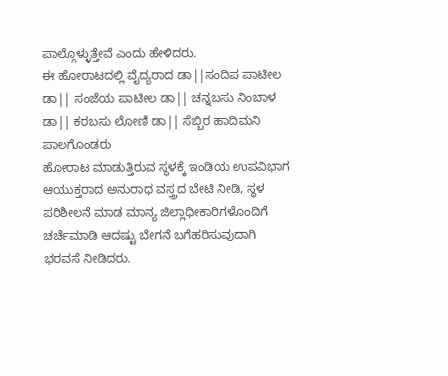ಪಾಲ್ಗೊಳ್ಳುತ್ತೇವೆ ಎಂದು ಹೇಳಿದರು.
ಈ ಹೋರಾಟದಲ್ಲಿ ವೈದ್ಯರಾದ ಡಾ||ಸಂದಿಪ ಪಾಟೀಲ ಡಾ|| ಸಂಜೆಯ ಪಾಟೀಲ ಡಾ|| ಚನ್ನಬಸು ನಿಂಬಾಳ ಡಾ|| ಕರಬಸು ಲೋಣಿ ಡಾ|| ಸೆಬ್ಬಿರ ಹಾದಿಮನಿ ಪಾಲಗೊಂಡರು
ಹೋರಾಟ ಮಾಡುತ್ತಿರುವ ಸ್ಥಳಕ್ಕೆ ಇಂಡಿಯ ಉಪವಿಭಾಗ ಆಯುಕ್ತರಾದ ಅನುರಾಧ ವಸ್ತ್ರದ ಬೇಟಿ ನೀಡಿ, ಸ್ಥಳ ಪರಿಶೀಲನೆ ಮಾಡ ಮಾನ್ಯ ಜಿಲ್ಲಾಧೀಕಾರಿಗಳೊಂದಿಗೆ ಚರ್ಚೆಮಾಡಿ ಆದಷ್ಟು ಬೇಗನೆ ಬಗೆಹರಿಸುವುದಾಗಿ ಭರವಸೆ ನೀಡಿದರು.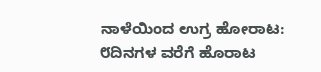ನಾಳೆಯಿಂದ ಉಗ್ರ ಹೋರಾಟ: ೮ದಿನಗಳ ವರೆಗೆ ಹೊರಾಟ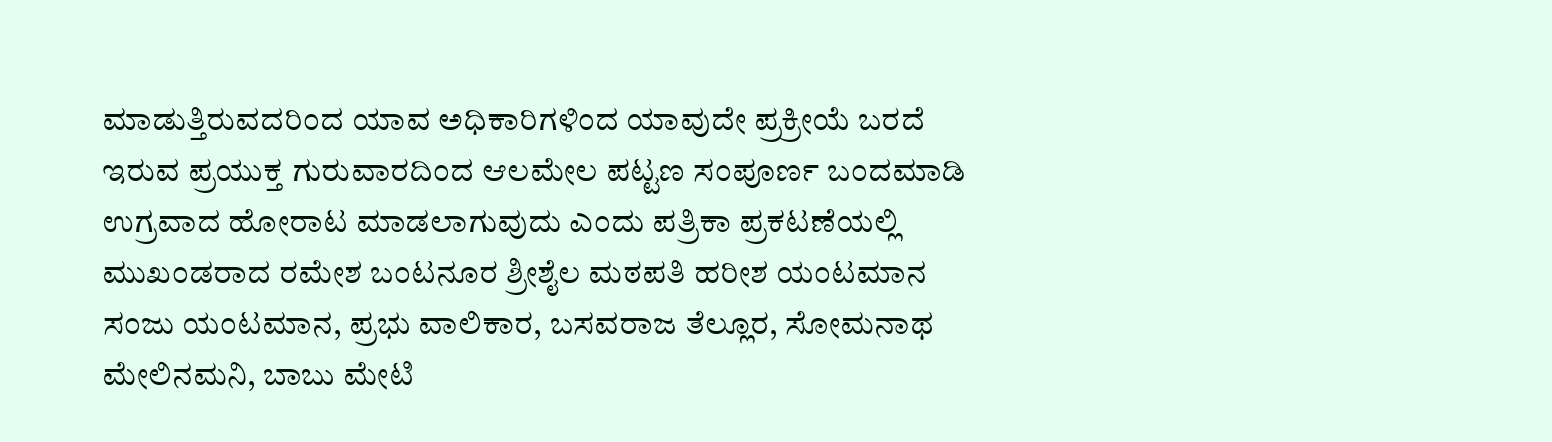ಮಾಡುತ್ತಿರುವದರಿಂದ ಯಾವ ಅಧಿಕಾರಿಗಳಿಂದ ಯಾವುದೇ ಪ್ರಕ್ರೀಯೆ ಬರದೆ ಇರುವ ಪ್ರಯುಕ್ತ ಗುರುವಾರದಿಂದ ಆಲಮೇಲ ಪಟ್ಟಣ ಸಂಪೂರ್ಣ ಬಂದಮಾಡಿ ಉಗ್ರವಾದ ಹೋರಾಟ ಮಾಡಲಾಗುವುದು ಎಂದು ಪತ್ರಿಕಾ ಪ್ರಕಟಣೆಯಲ್ಲಿ ಮುಖಂಡರಾದ ರಮೇಶ ಬಂಟನೂರ ಶ್ರೀಶೈಲ ಮಠಪತಿ ಹರೀಶ ಯಂಟಮಾನ ಸಂಜು ಯಂಟಮಾನ, ಪ್ರಭು ವಾಲಿಕಾರ, ಬಸವರಾಜ ತೆಲ್ಲೂರ, ಸೋಮನಾಥ ಮೇಲಿನಮನಿ, ಬಾಬು ಮೇಟಿ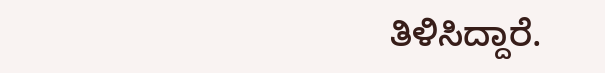ತಿಳಿಸಿದ್ದಾರೆ.